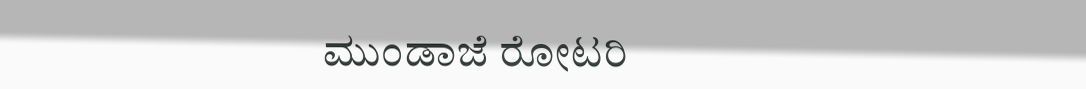ಮುಂಡಾಜೆ ರೋಟರಿ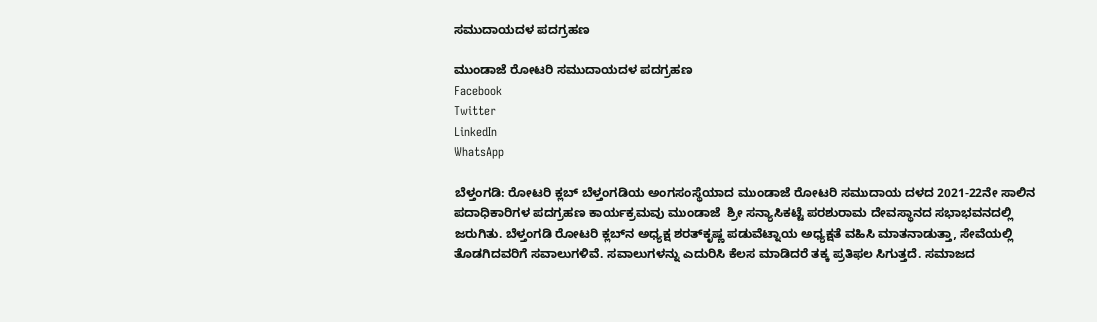ಸಮುದಾಯದಳ ಪದಗ್ರಹಣ

ಮುಂಡಾಜೆ ರೋಟರಿ ಸಮುದಾಯದಳ ಪದಗ್ರಹಣ
Facebook
Twitter
LinkedIn
WhatsApp

ಬೆಳ್ತಂಗಡಿ: ರೋಟರಿ ಕ್ಲಬ್ ಬೆಳ್ತಂಗಡಿಯ ಅಂಗಸಂಸ್ಥೆಯಾದ ಮುಂಡಾಜೆ ರೋಟರಿ ಸಮುದಾಯ ದಳದ 2021-22ನೇ ಸಾಲಿನ ಪದಾಧಿಕಾರಿಗಳ ಪದಗ್ರಹಣ ಕಾರ್ಯಕ್ರಮವು ಮುಂಡಾಜೆ  ಶ್ರೀ ಸನ್ಯಾಸಿಕಟ್ಟೆ ಪರಶುರಾಮ ದೇವಸ್ಥಾನದ ಸಭಾಭವನದಲ್ಲಿ ಜರುಗಿತು. ಬೆಳ್ತಂಗಡಿ ರೋಟರಿ ಕ್ಲಬ್‌ನ ಅಧ್ಯಕ್ಷ ಶರತ್‌ಕೃಷ್ಣ ಪಡುವೆಟ್ನಾಯ ಅಧ್ಯಕ್ಷತೆ ವಹಿಸಿ ಮಾತನಾಡುತ್ತಾ, ಸೇವೆಯಲ್ಲಿ ತೊಡಗಿದವರಿಗೆ ಸವಾಲುಗಳಿವೆ. ಸವಾಲುಗಳನ್ನು ಎದುರಿಸಿ ಕೆಲಸ ಮಾಡಿದರೆ ತಕ್ಕ ಪ್ರತಿಫಲ ಸಿಗುತ್ತದೆ. ಸಮಾಜದ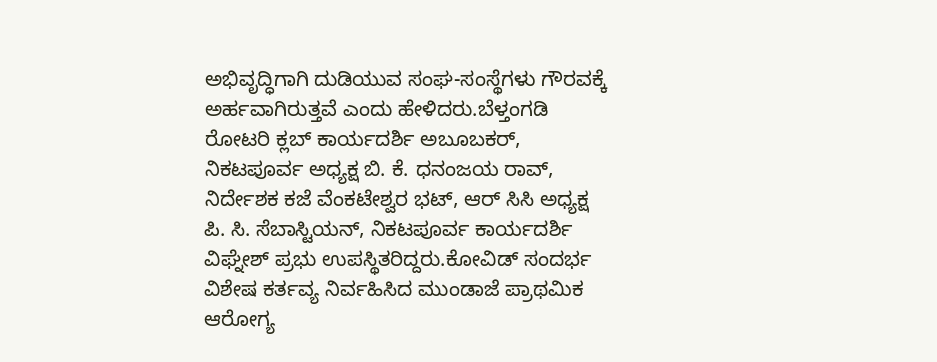ಅಭಿವೃದ್ಧಿಗಾಗಿ ದುಡಿಯುವ ಸಂಘ-ಸಂಸ್ಥೆಗಳು ಗೌರವಕ್ಕೆ ಅರ್ಹವಾಗಿರುತ್ತವೆ ಎಂದು ಹೇಳಿದರು.ಬೆಳ್ತಂಗಡಿ ರೋಟರಿ ಕ್ಲಬ್ ಕಾರ್ಯದರ್ಶಿ ಅಬೂಬಕರ್, ನಿಕಟಪೂರ್ವ ಅಧ್ಯಕ್ಷ ಬಿ. ಕೆ. ಧನಂಜಯ ರಾವ್, ನಿರ್ದೇಶಕ ಕಜೆ ವೆಂಕಟೇಶ್ವರ ಭಟ್, ಆರ್ ಸಿಸಿ ಅಧ್ಯಕ್ಷ ಪಿ. ಸಿ. ಸೆಬಾಸ್ಟಿಯನ್, ನಿಕಟಪೂರ್ವ ಕಾರ್ಯದರ್ಶಿ ವಿಘ್ನೇಶ್ ಪ್ರಭು ಉಪಸ್ಥಿತರಿದ್ದರು.ಕೋವಿಡ್ ಸಂದರ್ಭ ವಿಶೇಷ ಕರ್ತವ್ಯ ನಿರ್ವಹಿಸಿದ ಮುಂಡಾಜೆ ಪ್ರಾಥಮಿಕ ಆರೋಗ್ಯ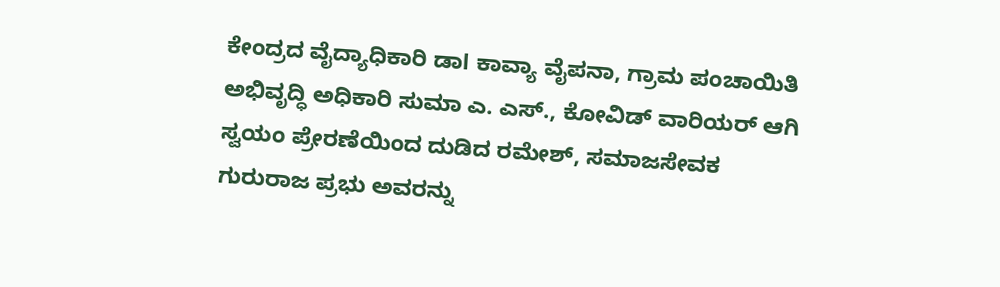ಕೇಂದ್ರದ ವೈದ್ಯಾಧಿಕಾರಿ ಡಾl ಕಾವ್ಯಾ ವೈಪನಾ, ಗ್ರಾಮ ಪಂಚಾಯಿತಿ ಅಭಿವೃದ್ಧಿ ಅಧಿಕಾರಿ ಸುಮಾ ಎ. ಎಸ್., ಕೋವಿಡ್ ವಾರಿಯರ್ ಆಗಿ ಸ್ವಯಂ ಪ್ರೇರಣೆಯಿಂದ ದುಡಿದ ರಮೇಶ್, ಸಮಾಜಸೇವಕ ಗುರುರಾಜ ಪ್ರಭು ಅವರನ್ನು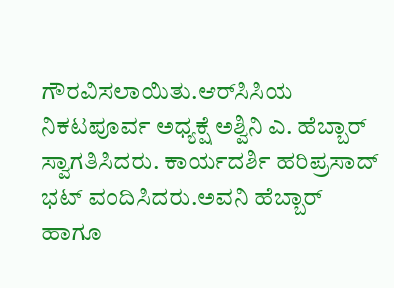ಗೌರವಿಸಲಾಯಿತು.ಆರ್‌ಸಿಸಿಯ ನಿಕಟಪೂರ್ವ ಅಧ್ಯಕ್ಷೆ ಅಶ್ವಿನಿ ಎ. ಹೆಬ್ಬಾರ್ ಸ್ವಾಗತಿಸಿದರು. ಕಾರ್ಯದರ್ಶಿ ಹರಿಪ್ರಸಾದ್ ಭಟ್ ವಂದಿಸಿದರು.ಅವನಿ ಹೆಬ್ಬಾರ್ ಹಾಗೂ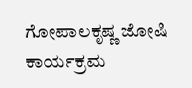ಗೋಪಾಲಕೃಷ್ಣ ಜೋಷಿ ಕಾರ್ಯಕ್ರಮ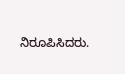ನಿರೂಪಿಸಿದರು.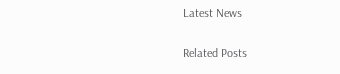Latest News

Related Posts